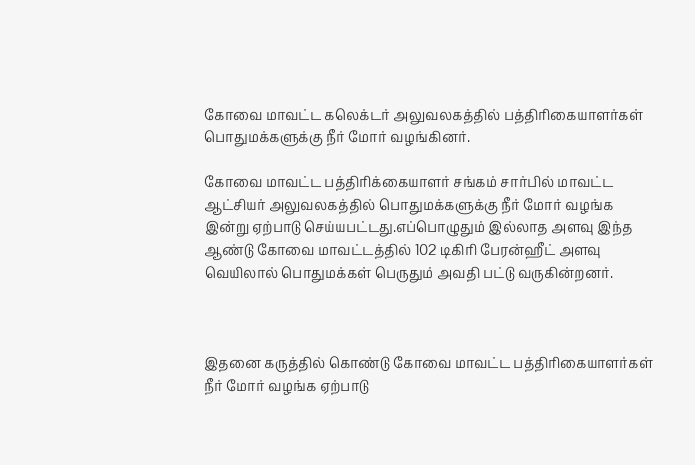கோவை மாவட்ட கலெக்டர் அலுவலகத்தில் பத்திரிகையாளர்கள் பொதுமக்களுக்கு நீர் மோர் வழங்கினர்.

கோவை மாவட்ட பத்திரிக்கையாளர் சங்கம் சார்பில் மாவட்ட ஆட்சியர் அலுவலகத்தில் பொதுமக்களுக்கு நீர் மோர் வழங்க இன்று ஏற்பாடு செய்யபட்டது.எப்பொழுதும் இல்லாத அளவு இந்த ஆண்டு கோவை மாவட்டத்தில் 102 டிகிரி பேரன்ஹீட் அளவு வெயிலால் பொதுமக்கள் பெருதும் அவதி பட்டு வருகின்றனர்.



இதனை கருத்தில் கொண்டு கோவை மாவட்ட பத்திரிகையாளர்கள் நீர் மோர் வழங்க ஏற்பாடு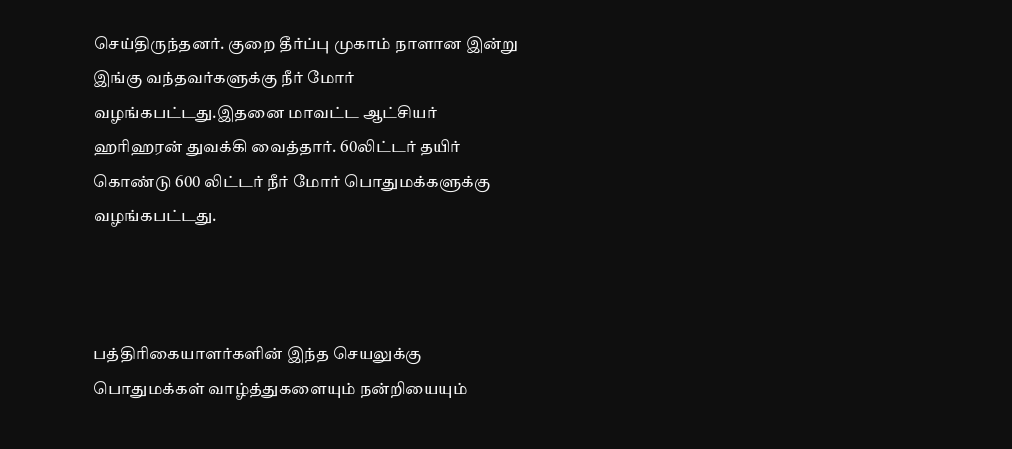செய்திருந்தனர். குறை தீர்ப்பு முகாம் நாளான இன்று இங்கு வந்தவர்களுக்கு நீர் மோர் வழங்கபட்டது.இதனை மாவட்ட ஆட்சியர் ஹரிஹரன் துவக்கி வைத்தார். 60லிட்டர் தயிர் கொண்டு 600 லிட்டர் நீர் மோர் பொதுமக்களுக்கு வழங்கபட்டது.



பத்திரிகையாளர்களின் இந்த செயலுக்கு பொதுமக்கள் வாழ்த்துகளையும் நன்றியையும்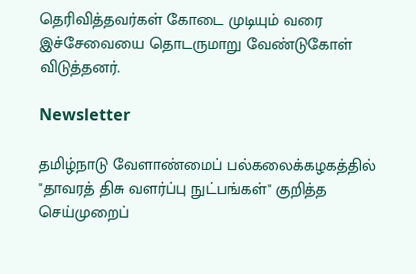தெரிவித்தவர்கள் கோடை முடியும் வரை இச்சேவையை தொடருமாறு வேண்டுகோள் விடுத்தனர்.

Newsletter

தமிழ்நாடு வேளாண்மைப் பல்கலைக்கழகத்தில் "தாவரத் திசு வளர்ப்பு நுட்பங்கள்" குறித்த செய்முறைப்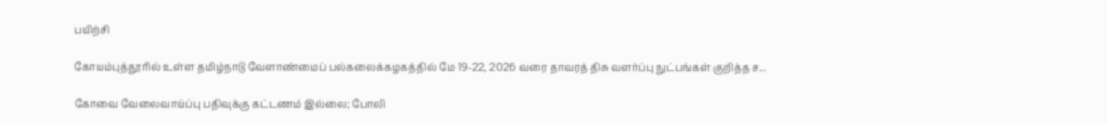பயிற்சி

கோயம்புத்தூரில் உள்ள தமிழ்நாடு வேளாண்மைப் பல்கலைக்கழகத்தில் மே 19-22, 2026 வரை தாவரத் திசு வளர்ப்பு நுட்பங்கள் குறித்த ச...

கோவை வேலைவாய்ப்பு பதிவுக்கு கட்டணம் இல்லை; போலி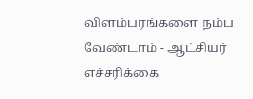விளம்பரங்களை நம்ப வேண்டாம் - ஆட்சியர் எச்சரிக்கை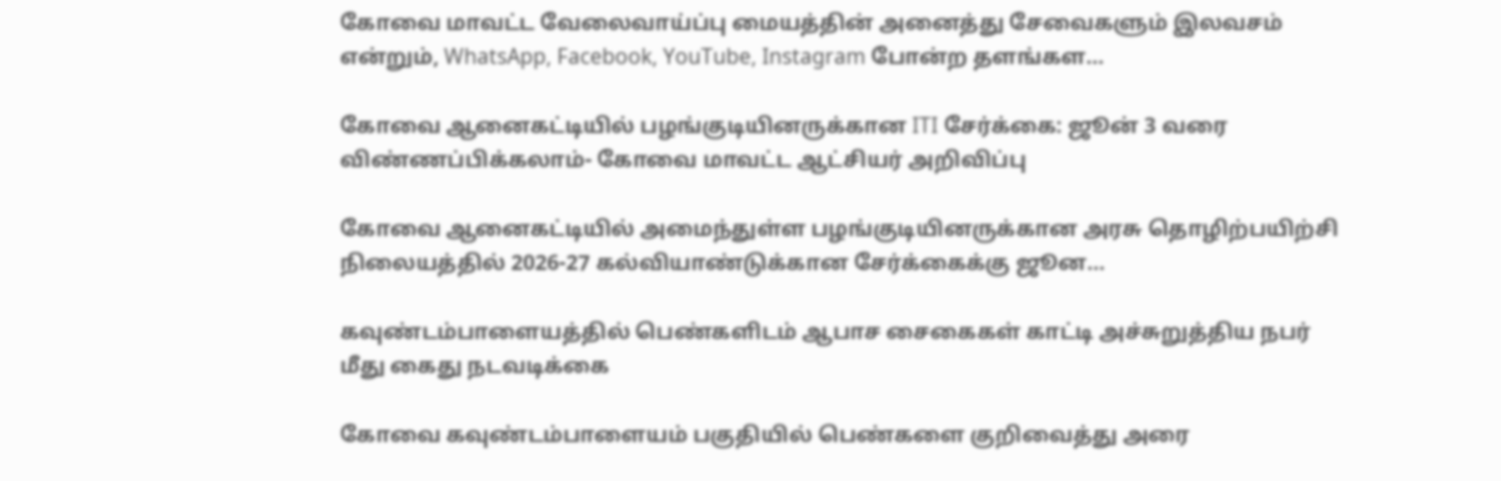கோவை மாவட்ட வேலைவாய்ப்பு மையத்தின் அனைத்து சேவைகளும் இலவசம் என்றும், WhatsApp, Facebook, YouTube, Instagram போன்ற தளங்கள...

கோவை ஆனைகட்டியில் பழங்குடியினருக்கான ITI சேர்க்கை: ஜூன் 3 வரை விண்ணப்பிக்கலாம்- கோவை மாவட்ட ஆட்சியர் அறிவிப்பு

கோவை ஆனைகட்டியில் அமைந்துள்ள பழங்குடியினருக்கான அரசு தொழிற்பயிற்சி நிலையத்தில் 2026-27 கல்வியாண்டுக்கான சேர்க்கைக்கு ஜூன...

கவுண்டம்பாளையத்தில் பெண்களிடம் ஆபாச சைகைகள் காட்டி அச்சுறுத்திய நபர் மீது கைது நடவடிக்கை

கோவை கவுண்டம்பாளையம் பகுதியில் பெண்களை குறிவைத்து அரை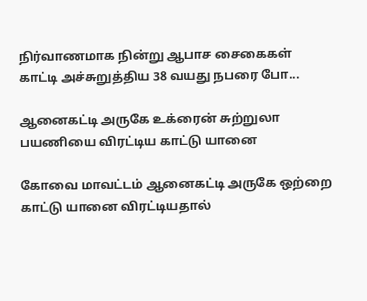நிர்வாணமாக நின்று ஆபாச சைகைகள் காட்டி அச்சுறுத்திய 38 வயது நபரை போ...

ஆனைகட்டி அருகே உக்ரைன் சுற்றுலா பயணியை விரட்டிய காட்டு யானை

கோவை மாவட்டம் ஆனைகட்டி அருகே ஒற்றை காட்டு யானை விரட்டியதால்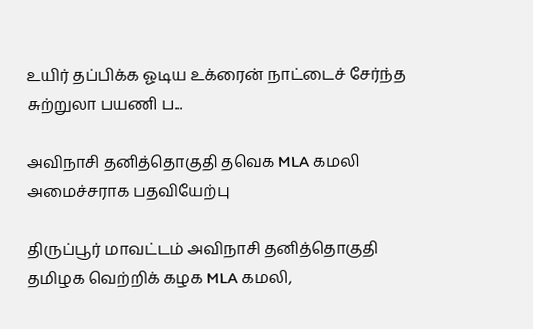உயிர் தப்பிக்க ஓடிய உக்ரைன் நாட்டைச் சேர்ந்த சுற்றுலா பயணி ப...

அவிநாசி தனித்தொகுதி தவெக MLA கமலி அமைச்சராக பதவியேற்பு

திருப்பூர் மாவட்டம் அவிநாசி தனித்தொகுதி தமிழக வெற்றிக் கழக MLA கமலி,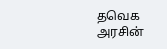தவெக அரசின்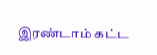இரண்டாம் கட்ட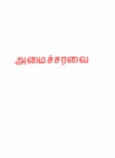அமைச்சரவை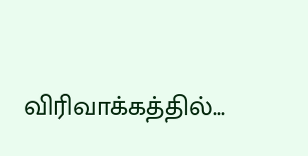விரிவாக்கத்தில்...